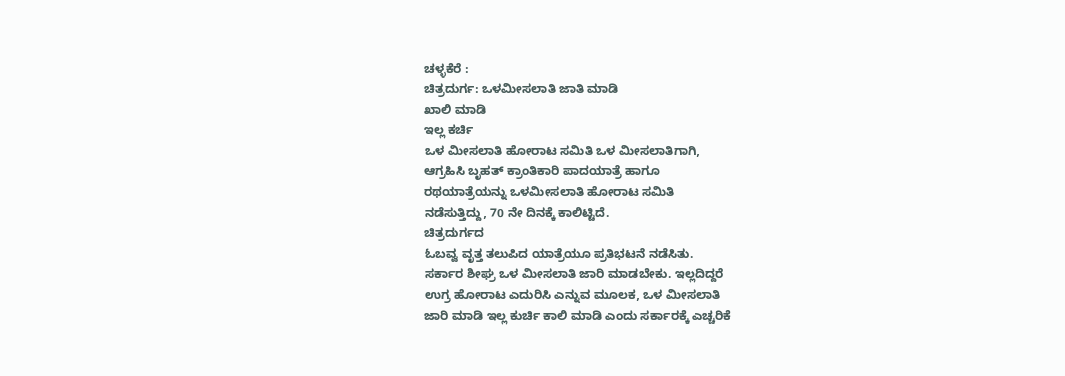ಚಳ್ಳಕೆರೆ :
ಚಿತ್ರದುರ್ಗ: ಒಳಮೀಸಲಾತಿ ಜಾತಿ ಮಾಡಿ
ಖಾಲಿ ಮಾಡಿ
ಇಲ್ಲ ಕರ್ಚಿ
ಒಳ ಮೀಸಲಾತಿ ಹೋರಾಟ ಸಮಿತಿ ಒಳ ಮೀಸಲಾತಿಗಾಗಿ,
ಆಗ್ರಹಿಸಿ ಬೃಹತ್ ಕ್ರಾಂತಿಕಾರಿ ಪಾದಯಾತ್ರೆ ಹಾಗೂ
ರಥಯಾತ್ರೆಯನ್ನು ಒಳಮೀಸಲಾತಿ ಹೋರಾಟ ಸಮಿತಿ
ನಡೆಸುತ್ತಿದ್ದು, 70 ನೇ ದಿನಕ್ಕೆ ಕಾಲಿಟ್ಟಿದೆ.
ಚಿತ್ರದುರ್ಗದ
ಓಬವ್ವ ವೃತ್ತ ತಲುಪಿದ ಯಾತ್ರೆಯೂ ಪ್ರತಿಭಟನೆ ನಡೆಸಿತು.
ಸರ್ಕಾರ ಶೀಘ್ರ ಒಳ ಮೀಸಲಾತಿ ಜಾರಿ ಮಾಡಬೇಕು. ಇಲ್ಲದಿದ್ದರೆ
ಉಗ್ರ ಹೋರಾಟ ಎದುರಿಸಿ ಎನ್ನುವ ಮೂಲಕ, ಒಳ ಮೀಸಲಾತಿ
ಜಾರಿ ಮಾಡಿ ಇಲ್ಲ ಕುರ್ಚಿ ಕಾಲಿ ಮಾಡಿ ಎಂದು ಸರ್ಕಾರಕ್ಕೆ ಎಚ್ಚರಿಕೆ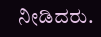ನೀಡಿದರು.